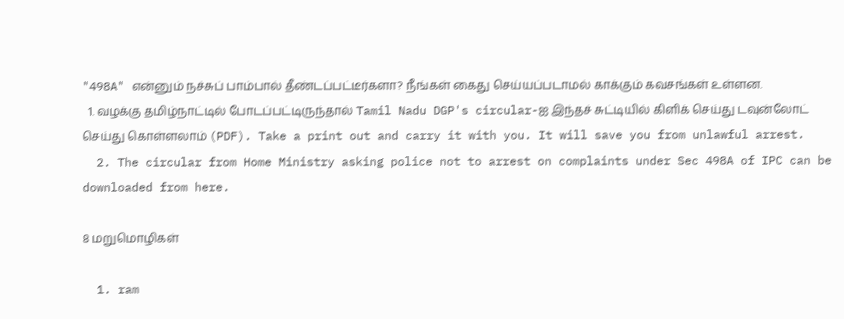"498A" என்னும் நச்சுப் பாம்பால் தீண்டப்பட்டீர்களா? நீங்கள் கைது செய்யப்படாமல் காக்கும் கவசங்கள் உள்ளன.
  1. வழக்கு தமிழ்நாட்டில் போடப்பட்டிருந்தால் Tamil Nadu DGP's circular-ஐ இந்தச் சுட்டியில் கிளிக் செய்து டவுன்லோட் செய்து கொள்ளலாம் (PDF). Take a print out and carry it with you. It will save you from unlawful arrest.
  2. The circular from Home Ministry asking police not to arrest on complaints under Sec 498A of IPC can be downloaded from here.

8 மறுமொழிகள்

  1. ram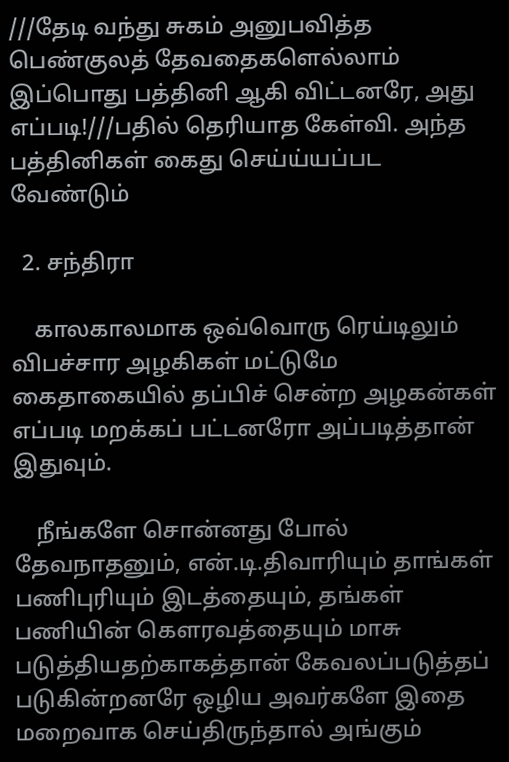///தேடி வந்து சுகம் அனுபவித்த பெண்குலத் தேவதைகளெல்லாம் இப்பொது பத்தினி ஆகி விட்டனரே, அது எப்படி!///பதில் தெரியாத கேள்வி. அந்த பத்தினிகள் கைது செய்ய்யப்பட வேண்டும்

  2. சந்திரா

    காலகாலமாக ஒவ்வொரு ரெய்டிலும் விபச்சார அழகிகள் மட்டுமே கைதாகையில் தப்பிச் சென்ற அழகன்கள் எப்படி மறக்கப் பட்டனரோ அப்படித்தான் இதுவும்.

    நீங்களே சொன்னது போல் தேவநாதனும், என்.டி.திவாரியும் தாங்கள் பணிபுரியும் இடத்தையும், தங்கள் பணியின் கௌரவத்தையும் மாசு படுத்தியதற்காகத்தான் கேவலப்படுத்தப் படுகின்றனரே ஒழிய அவர்களே இதை மறைவாக செய்திருந்தால் அங்கும்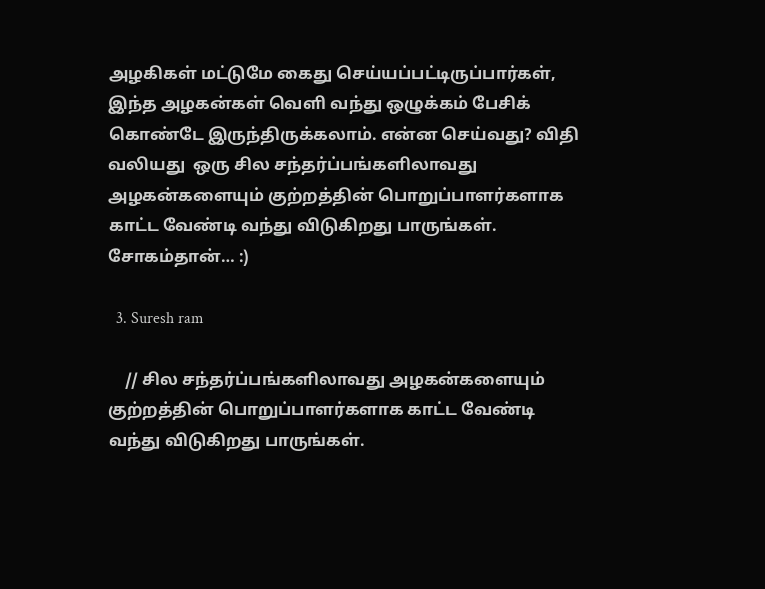அழகிகள் மட்டுமே கைது செய்யப்பட்டிருப்பார்கள், இந்த அழகன்கள் வெளி வந்து ஒழுக்கம் பேசிக் கொண்டே இருந்திருக்கலாம். என்ன செய்வது? விதி வலியது ‍‍ ஒரு சில சந்தர்ப்பங்களிலாவது அழகன்களையும் குற்றத்தின் பொறுப்பாளர்களாக காட்ட வேண்டி வந்து விடுகிறது பாருங்கள். சோகம்தான்… :)

  3. Suresh ram

    // சில சந்தர்ப்பங்களிலாவது அழகன்களையும் குற்றத்தின் பொறுப்பாளர்களாக காட்ட வேண்டி வந்து விடுகிறது பாருங்கள்.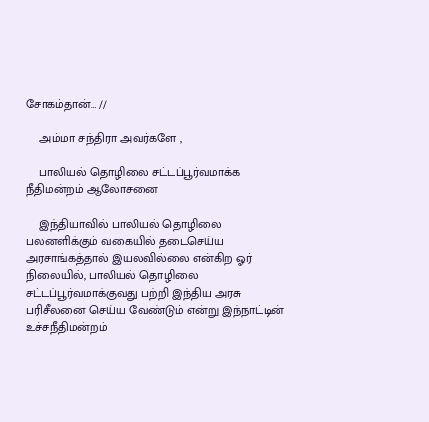சோகம்தான்… //

    அம்மா சந்திரா அவர்களே ,

    பாலியல் தொழிலை சட்டப்பூர்வமாக்க நீதிமன்றம் ஆலோசனை

    இந்தியாவில் பாலியல் தொழிலை பலனளிக்கும் வகையில் தடைசெய்ய அரசாங்கத்தால் இயலவில்லை என்கிற ஓர் நிலையில், பாலியல் தொழிலை சட்டப்பூர்வமாக்குவது பற்றி இந்திய அரசு பரிசீலனை செய்ய வேண்டும் என்று இந்நாட்டின் உச்சநீதிமன்றம்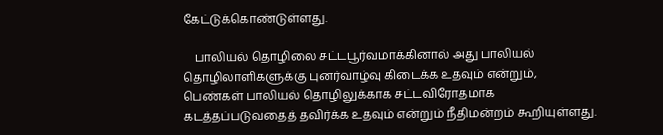கேட்டுக்கொண்டுள்ளது.

    பாலியல் தொழிலை சட்டபூர்வமாக்கினால் அது பாலியல் தொழிலாளிகளுக்கு புனர்வாழ்வு கிடைக்க உதவும் என்றும், பெண்கள் பாலியல் தொழிலுக்காக சட்டவிரோதமாக கடத்தப்படுவதைத் தவிர்க்க உதவும் என்றும் நீதிமன்றம் கூறியுள்ளது.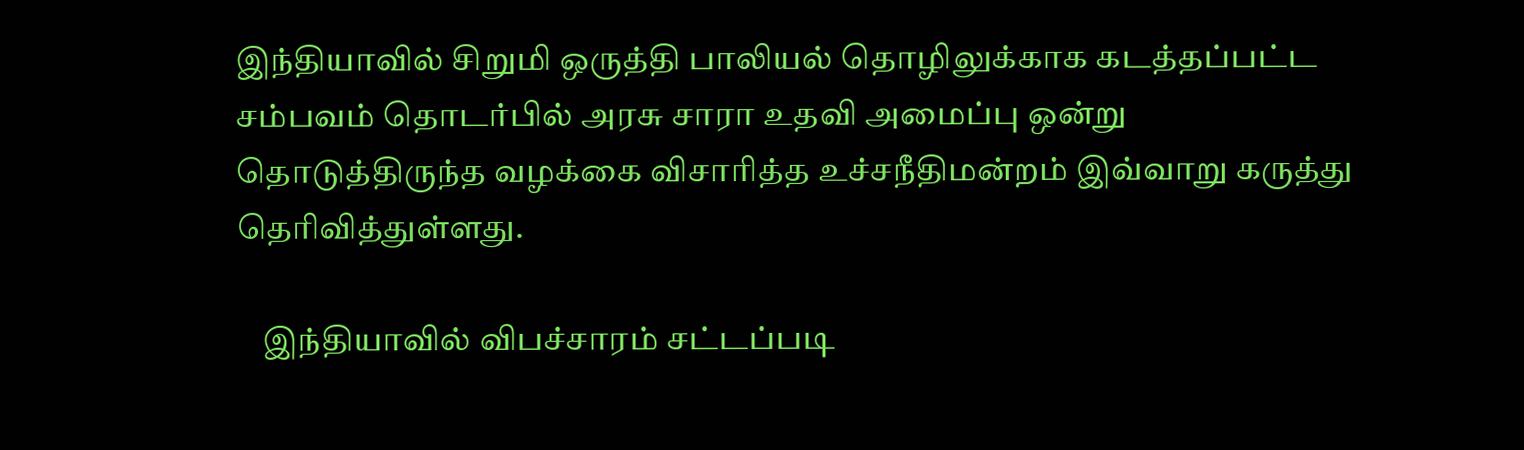இந்தியாவில் சிறுமி ஒருத்தி பாலியல் தொழிலுக்காக கடத்தப்பட்ட சம்பவம் தொடர்பில் அரசு சாரா உதவி அமைப்பு ஒன்று தொடுத்திருந்த வழக்கை விசாரித்த உச்சநீதிமன்றம் இவ்வாறு கருத்து தெரிவித்துள்ளது.

    இந்தியாவில் விபச்சாரம் சட்டப்படி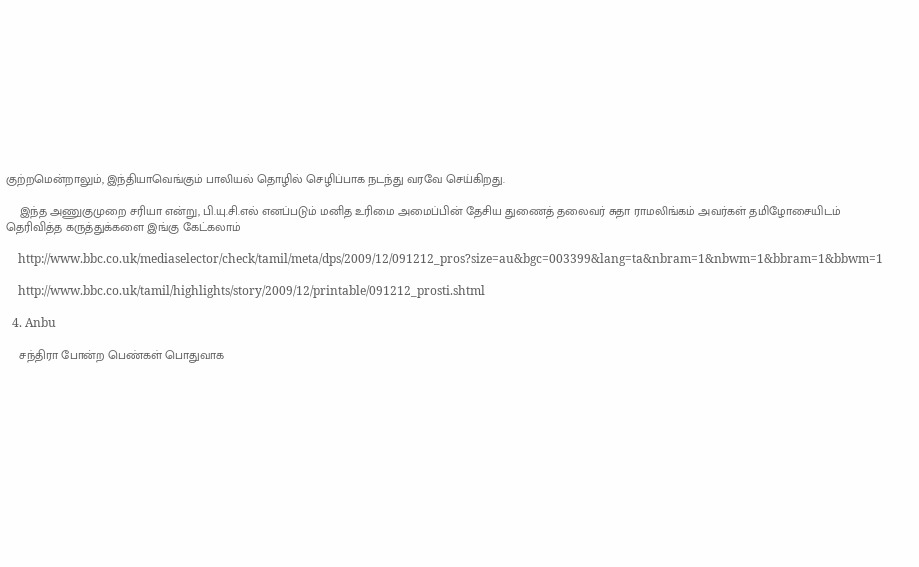குற்றமென்றாலும், இந்தியாவெங்கும் பாலியல் தொழில் செழிப்பாக நடந்து வரவே செய்கிறது.

    இந்த அணுகுமுறை சரியா என்று, பி.யு.சி.எல் எனப்படும் மனித உரிமை அமைப்பின் தேசிய துணைத் தலைவர் சுதா ராமலிங்கம் அவர்கள் தமிழோசையிடம் தெரிவித்த கருத்துக்களை இங்கு கேட்கலாம்

    http://www.bbc.co.uk/mediaselector/check/tamil/meta/dps/2009/12/091212_pros?size=au&bgc=003399&lang=ta&nbram=1&nbwm=1&bbram=1&bbwm=1

    http://www.bbc.co.uk/tamil/highlights/story/2009/12/printable/091212_prosti.shtml

  4. Anbu

    சந்திரா போன்ற பெண்கள் பொதுவாக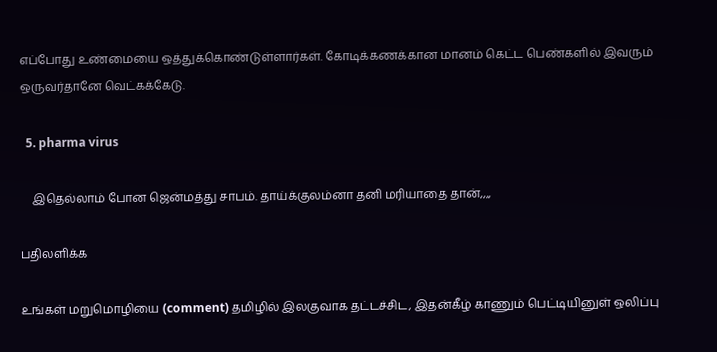எப்போது உண்மையை ஒத்துக்கொண்டுள்ளார்கள். கோடிக்கணக்கான மானம் கெட்ட பெண்களில் இவரும் ஒருவர்தானே வெட்கக்கேடு.

  5. pharma virus

    இதெல்லாம் போன ஜென்மத்து சாபம். தாய்க்குலம்னா தனி மரியாதை தான்,,,,

பதிலளிக்க

உங்கள் மறுமொழியை (comment) தமிழில் இலகுவாக தட்டச்சிட, இதன்கீழ் காணும் பெட்டியினுள் ஒலிப்பு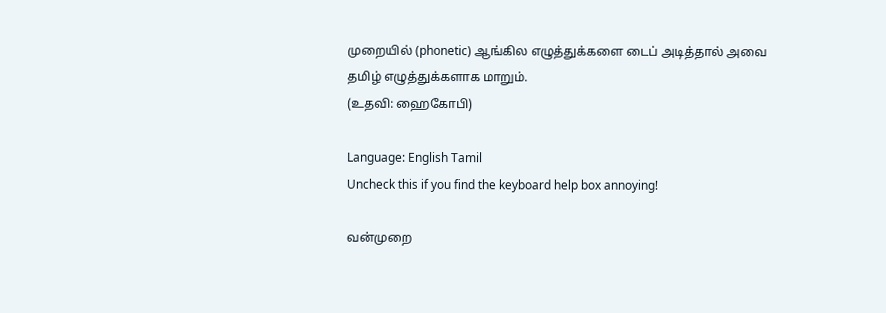முறையில் (phonetic) ஆங்கில எழுத்துக்களை டைப் அடித்தால் அவை தமிழ் எழுத்துக்களாக மாறும்.
(உதவி: ஹைகோபி)

Language: English Tamil
Uncheck this if you find the keyboard help box annoying!

வன்முறை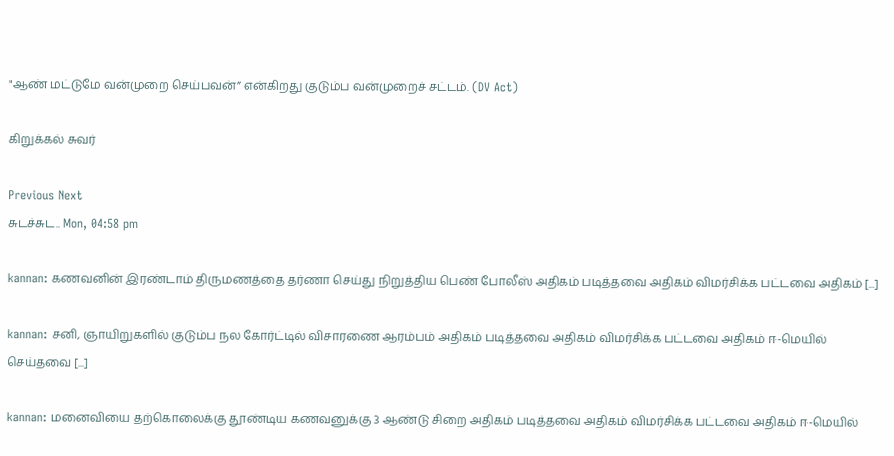"ஆண் மட்டுமே வன்முறை செய்பவன்” என்கிறது குடும்ப வன்முறைச் சட்டம். (DV Act)

கிறுக்கல் சுவர்

Previous Next
சுடச்சுட.. Mon, 04:58 pm

kannan: கணவனின் இரண்டாம் திருமணத்தை தர்ணா செய்து நிறுத்திய பெண் போலீஸ் அதிகம் படித்தவை அதிகம் விமர்சிக்க பட்டவை அதிகம் [...]

kannan: சனி, ஞாயிறுகளில் குடும்ப நல கோர்ட்டில் விசாரணை ஆரம்பம் அதிகம் படித்தவை அதிகம் விமர்சிக்க பட்டவை அதிகம் ஈ-மெயில் செய்தவை [...]

kannan: மனைவியை தற்கொலைக்கு தூண்டிய கணவனுக்கு 3 ஆண்டு சிறை அதிகம் படித்தவை அதிகம் விமர்சிக்க பட்டவை அதிகம் ஈ-மெயில்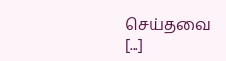செய்தவை [...]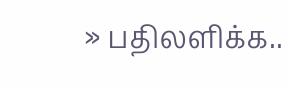» பதிலளிக்க..